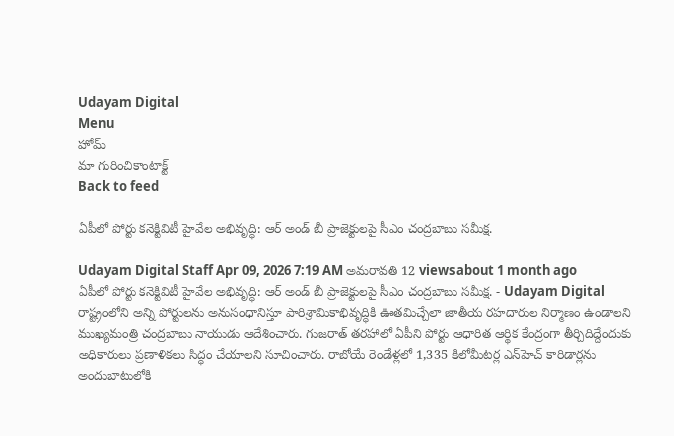Udayam Digital
Menu
హోమ్
మా గురించికాంటాక్ట్
Back to feed

ఏపీలో పోర్టు కనెక్టివిటీ హైవేల అభివృద్ధి: ఆర్ అండ్ బీ ప్రాజెక్టులపై సీఎం చంద్రబాబు సమీక్ష.

Udayam Digital Staff Apr 09, 2026 7:19 AM అమరావతి 12 viewsabout 1 month ago
ఏపీలో పోర్టు కనెక్టివిటీ హైవేల అభివృద్ధి: ఆర్ అండ్ బీ ప్రాజెక్టులపై సీఎం చంద్రబాబు సమీక్ష. - Udayam Digital
రాష్ట్రంలోని అన్ని పోర్టులను అనుసంధానిస్తూ పారిశ్రామికాభివృద్ధికి ఊతమిచ్చేలా జాతీయ రహదారుల నిర్మాణం ఉండాలని ముఖ్యమంత్రి చంద్రబాబు నాయుడు ఆదేశించారు. గుజరాత్ తరహాలో ఏపీని పోర్టు ఆధారిత ఆర్థిక కేంద్రంగా తీర్చిదిద్దేందుకు అధికారులు ప్రణాళికలు సిద్ధం చేయాలని సూచించారు. రాబోయే రెండేళ్లలో 1,335 కిలోమీటర్ల ఎన్‌హెచ్ కారిడార్లను అందుబాటులోకి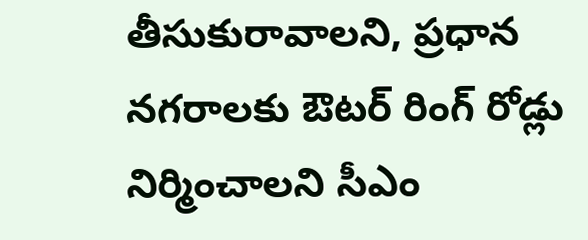తీసుకురావాలని, ప్రధాన నగరాలకు ఔటర్ రింగ్ రోడ్లు నిర్మించాలని సీఎం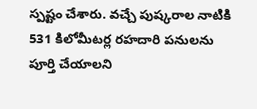స్పష్టం చేశారు. వచ్చే పుష్కరాల నాటికి 531 కిలోమీటర్ల రహదారి పనులను పూర్తి చేయాలని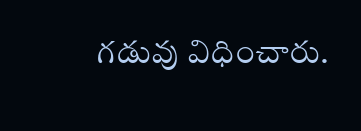గడువు విధించారు.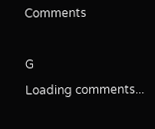Comments

G
Loading comments...